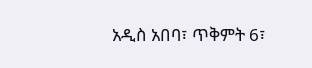አዲስ አበባ፣ ጥቅምት 6፣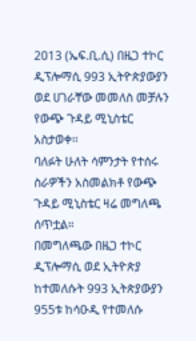2013 (ኤፍ.ቢ.ሲ) በዜጋ ተኮር ዲፕሎማሲ 993 ኢትዮጵያውያን ወደ ሀገራቸው መመለስ መቻሉን የውጭ ጉዳይ ሚኒስቴር አስታወቀ፡፡
ባለፉት ሁለት ሳምንታት የተሰሩ ስራዎችን አስመልክቶ የውጭ ጉዳይ ሚኒስቴር ዛሬ መግለጫ ሰጥቷል።
በመግለጫው በዜጋ ተኮር ዲፕሎማሲ ወደ ኢትዮጵያ ከተመለሱት 993 ኢትጵያውያን 955ቱ ከሳዑዲ የተመለሱ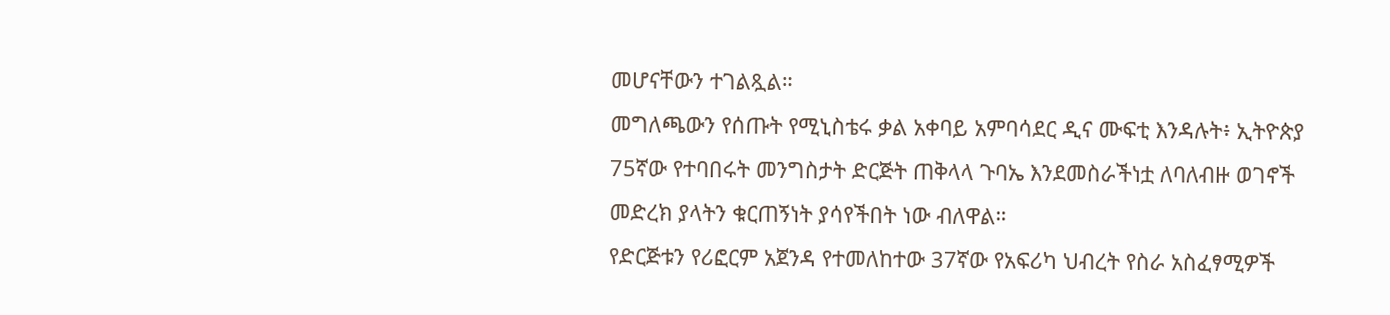መሆናቸውን ተገልጿል።
መግለጫውን የሰጡት የሚኒስቴሩ ቃል አቀባይ አምባሳደር ዲና ሙፍቲ እንዳሉት፥ ኢትዮጵያ 75ኛው የተባበሩት መንግስታት ድርጅት ጠቅላላ ጉባኤ እንደመስራችነቷ ለባለብዙ ወገኖች መድረክ ያላትን ቁርጠኝነት ያሳየችበት ነው ብለዋል።
የድርጅቱን የሪፎርም አጀንዳ የተመለከተው 37ኛው የአፍሪካ ህብረት የስራ አስፈፃሚዎች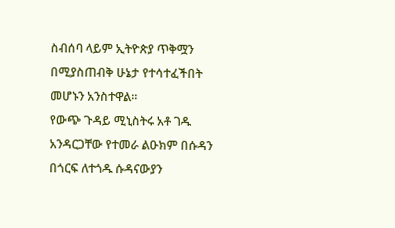ስብሰባ ላይም ኢትዮጵያ ጥቅሟን በሚያስጠብቅ ሁኔታ የተሳተፈችበት መሆኑን አንስተዋል።
የውጭ ጉዳይ ሚኒስትሩ አቶ ገዱ አንዳርጋቸው የተመራ ልዑክም በሱዳን በጎርፍ ለተጎዱ ሱዳናውያን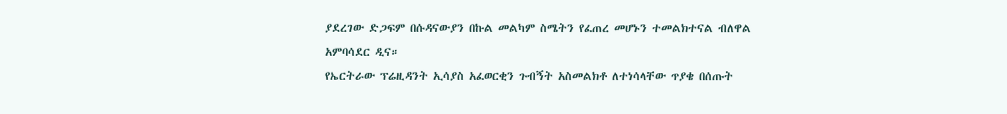ያደረገው ድጋፍም በሱዳናውያን በኩል መልካም ስሜትን የፈጠረ መሆኑን ተመልክተናል ብለዋል አምባሳደር ዲና።
የኤርትራው ፕሬዚዳንት ኢሳያስ አፈወርቂን ጉብኝት አስመልክቶ ለተነሳላቸው ጥያቄ በሰጡት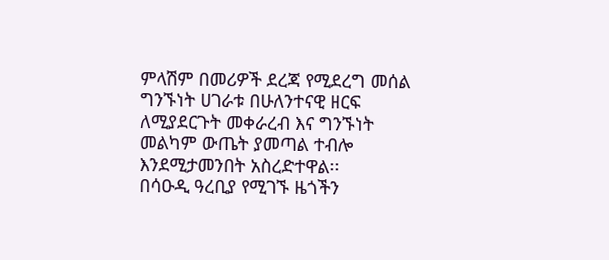ምላሽም በመሪዎች ደረጃ የሚደረግ መሰል ግንኙነት ሀገራቱ በሁለንተናዊ ዘርፍ ለሚያደርጉት መቀራረብ እና ግንኙነት መልካም ውጤት ያመጣል ተብሎ እንደሚታመንበት አስረድተዋል፡፡
በሳዑዲ ዓረቢያ የሚገኙ ዜጎችን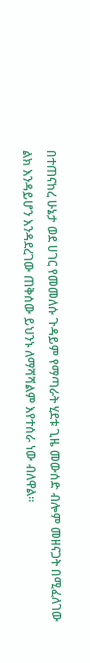በተጠናከረ ሁኔታ ወደ ሀገር የመመለሱ ጉዳይም የማጣራት ሂደቱ ጊዜ መውሰድ ብሎም መዘናጋት በሚፈለገው ልክ እንዳይሆን እንዳደረገው ጠቅሰው ይህንኑ ለማሻሻልም እየተሰራ ነው ብለዋል፡፡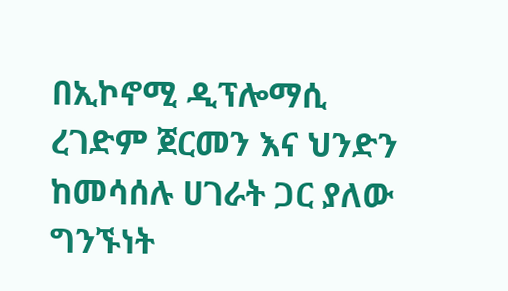በኢኮኖሚ ዲፕሎማሲ ረገድም ጀርመን እና ህንድን ከመሳሰሉ ሀገራት ጋር ያለው ግንኙነት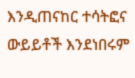እንዲጠናከር ተሳትፎና ውይይቶች እንደነበሩም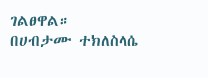ገልፀዋል።
በሀብታሙ ተክለስላሴ